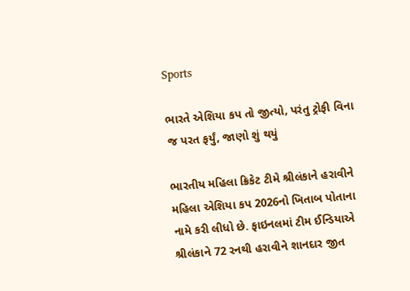Sports

ભારતે એશિયા કપ તો જીત્યો, પરંતુ ટ્રોફી વિના જ પરત ફર્યું, જાણો શું થયું

ભારતીય મહિલા ક્રિકેટ ટીમે શ્રીલંકાને હરાવીને મહિલા એશિયા કપ 2026નો ખિતાબ પોતાના નામે કરી લીધો છે. ફાઇનલમાં ટીમ ઈન્ડિયાએ શ્રીલંકાને 72 રનથી હરાવીને શાનદાર જીત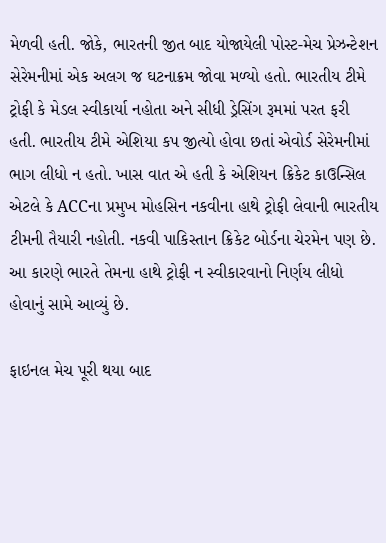મેળવી હતી. જોકે, ભારતની જીત બાદ યોજાયેલી પોસ્ટ-મેચ પ્રેઝન્ટેશન સેરેમનીમાં એક અલગ જ ઘટનાક્રમ જોવા મળ્યો હતો. ભારતીય ટીમે ટ્રોફી કે મેડલ સ્વીકાર્યા નહોતા અને સીધી ડ્રેસિંગ રૂમમાં પરત ફરી હતી. ભારતીય ટીમે એશિયા કપ જીત્યો હોવા છતાં એવોર્ડ સેરેમનીમાં ભાગ લીધો ન હતો. ખાસ વાત એ હતી કે એશિયન ક્રિકેટ કાઉન્સિલ એટલે કે ACCના પ્રમુખ મોહસિન નકવીના હાથે ટ્રોફી લેવાની ભારતીય ટીમની તૈયારી નહોતી. નકવી પાકિસ્તાન ક્રિકેટ બોર્ડના ચેરમેન પણ છે. આ કારણે ભારતે તેમના હાથે ટ્રોફી ન સ્વીકારવાનો નિર્ણય લીધો હોવાનું સામે આવ્યું છે.

ફાઇનલ મેચ પૂરી થયા બાદ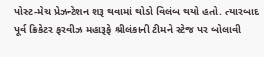પોસ્ટ-મેચ પ્રેઝન્ટેશન શરૂ થવામાં થોડો વિલંબ થયો હતો. ત્યારબાદ પૂર્વ ક્રિકેટર ફરવીઝ મહારૂફે શ્રીલંકાની ટીમને સ્ટેજ પર બોલાવી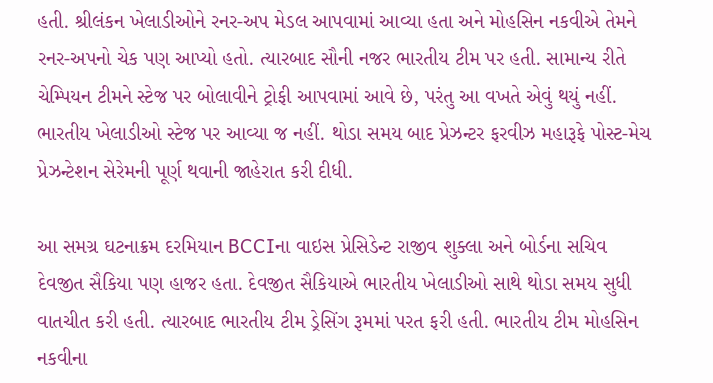હતી. શ્રીલંકન ખેલાડીઓને રનર-અપ મેડલ આપવામાં આવ્યા હતા અને મોહસિન નકવીએ તેમને રનર-અપનો ચેક પણ આપ્યો હતો. ત્યારબાદ સૌની નજર ભારતીય ટીમ પર હતી. સામાન્ય રીતે ચેમ્પિયન ટીમને સ્ટેજ પર બોલાવીને ટ્રોફી આપવામાં આવે છે, પરંતુ આ વખતે એવું થયું નહીં. ભારતીય ખેલાડીઓ સ્ટેજ પર આવ્યા જ નહીં. થોડા સમય બાદ પ્રેઝન્ટર ફરવીઝ મહારૂફે પોસ્ટ-મેચ પ્રેઝન્ટેશન સેરેમની પૂર્ણ થવાની જાહેરાત કરી દીધી.

આ સમગ્ર ઘટનાક્રમ દરમિયાન BCCIના વાઇસ પ્રેસિડેન્ટ રાજીવ શુક્લા અને બોર્ડના સચિવ દેવજીત સૈકિયા પણ હાજર હતા. દેવજીત સૈકિયાએ ભારતીય ખેલાડીઓ સાથે થોડા સમય સુધી વાતચીત કરી હતી. ત્યારબાદ ભારતીય ટીમ ડ્રેસિંગ રૂમમાં પરત ફરી હતી. ભારતીય ટીમ મોહસિન નકવીના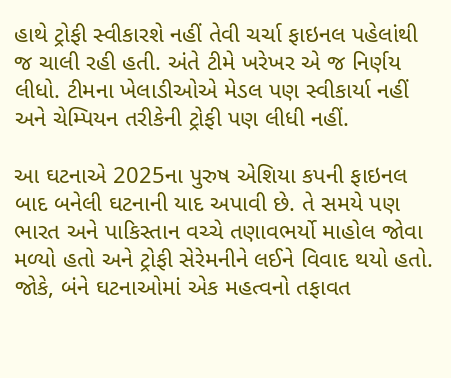હાથે ટ્રોફી સ્વીકારશે નહીં તેવી ચર્ચા ફાઇનલ પહેલાંથી જ ચાલી રહી હતી. અંતે ટીમે ખરેખર એ જ નિર્ણય લીધો. ટીમના ખેલાડીઓએ મેડલ પણ સ્વીકાર્યા નહીં અને ચેમ્પિયન તરીકેની ટ્રોફી પણ લીધી નહીં.

આ ઘટનાએ 2025ના પુરુષ એશિયા કપની ફાઇનલ બાદ બનેલી ઘટનાની યાદ અપાવી છે. તે સમયે પણ ભારત અને પાકિસ્તાન વચ્ચે તણાવભર્યો માહોલ જોવા મળ્યો હતો અને ટ્રોફી સેરેમનીને લઈને વિવાદ થયો હતો. જોકે, બંને ઘટનાઓમાં એક મહત્વનો તફાવત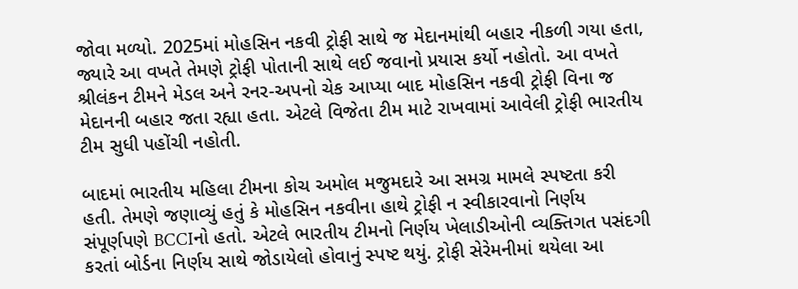જોવા મળ્યો. 2025માં મોહસિન નકવી ટ્રોફી સાથે જ મેદાનમાંથી બહાર નીકળી ગયા હતા, જ્યારે આ વખતે તેમણે ટ્રોફી પોતાની સાથે લઈ જવાનો પ્રયાસ કર્યો નહોતો. આ વખતે શ્રીલંકન ટીમને મેડલ અને રનર-અપનો ચેક આપ્યા બાદ મોહસિન નકવી ટ્રોફી વિના જ મેદાનની બહાર જતા રહ્યા હતા. એટલે વિજેતા ટીમ માટે રાખવામાં આવેલી ટ્રોફી ભારતીય ટીમ સુધી પહોંચી નહોતી.

બાદમાં ભારતીય મહિલા ટીમના કોચ અમોલ મજુમદારે આ સમગ્ર મામલે સ્પષ્ટતા કરી હતી. તેમણે જણાવ્યું હતું કે મોહસિન નકવીના હાથે ટ્રોફી ન સ્વીકારવાનો નિર્ણય સંપૂર્ણપણે BCCIનો હતો. એટલે ભારતીય ટીમનો નિર્ણય ખેલાડીઓની વ્યક્તિગત પસંદગી કરતાં બોર્ડના નિર્ણય સાથે જોડાયેલો હોવાનું સ્પષ્ટ થયું. ટ્રોફી સેરેમનીમાં થયેલા આ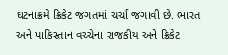ઘટનાક્રમે ક્રિકેટ જગતમાં ચર્ચા જગાવી છે. ભારત અને પાકિસ્તાન વચ્ચેના રાજકીય અને ક્રિકેટ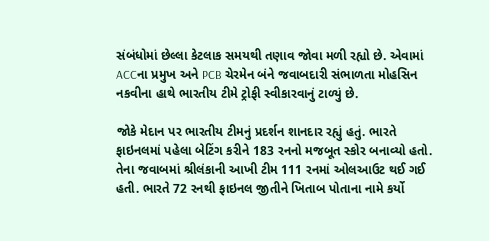સંબંધોમાં છેલ્લા કેટલાક સમયથી તણાવ જોવા મળી રહ્યો છે. એવામાં ACCના પ્રમુખ અને PCB ચેરમેન બંને જવાબદારી સંભાળતા મોહસિન નકવીના હાથે ભારતીય ટીમે ટ્રોફી સ્વીકારવાનું ટાળ્યું છે.

જોકે મેદાન પર ભારતીય ટીમનું પ્રદર્શન શાનદાર રહ્યું હતું. ભારતે ફાઇનલમાં પહેલા બેટિંગ કરીને 183 રનનો મજબૂત સ્કોર બનાવ્યો હતો. તેના જવાબમાં શ્રીલંકાની આખી ટીમ 111 રનમાં ઓલઆઉટ થઈ ગઈ હતી. ભારતે 72 રનથી ફાઇનલ જીતીને ખિતાબ પોતાના નામે કર્યો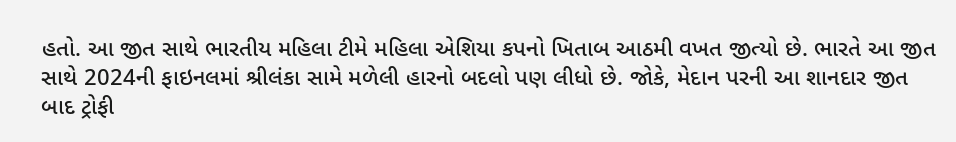હતો. આ જીત સાથે ભારતીય મહિલા ટીમે મહિલા એશિયા કપનો ખિતાબ આઠમી વખત જીત્યો છે. ભારતે આ જીત સાથે 2024ની ફાઇનલમાં શ્રીલંકા સામે મળેલી હારનો બદલો પણ લીધો છે. જોકે, મેદાન પરની આ શાનદાર જીત બાદ ટ્રોફી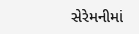સેરેમનીમાં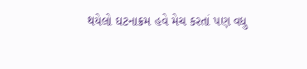થયેલો ઘટનાક્રમ હવે મેચ કરતાં પણ વધુ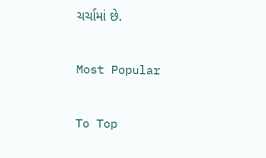ચર્ચામાં છે.

Most Popular

To Top